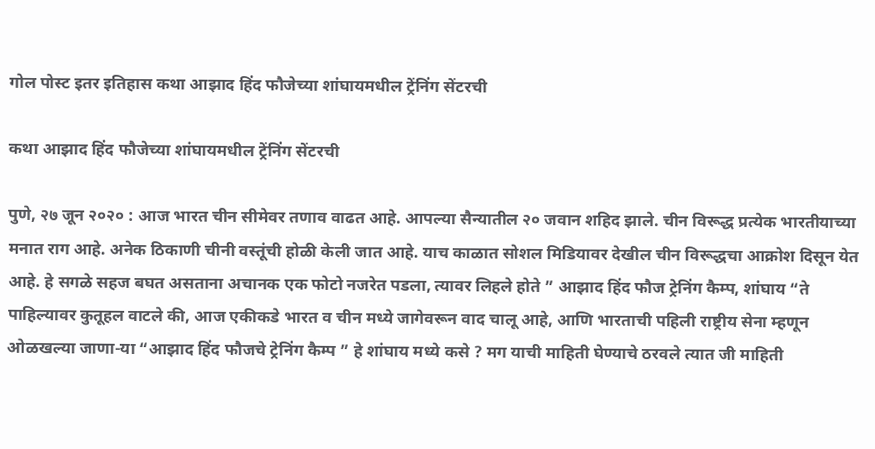गोल पोस्ट इतर इतिहास कथा आझाद हिंद फौजेच्या शांघायमधील ट्रेंनिंग सेंटरची

कथा आझाद हिंद फौजेच्या शांघायमधील ट्रेंनिंग सेंटरची

पुणे, २७ जून २०२० : आज भारत चीन सीमेवर तणाव वाढत आहे. आपल्या सैन्यातील २० जवान शहिद झाले. चीन विरूद्ध प्रत्येक भारतीयाच्या मनात राग आहे. अनेक ठिकाणी चीनी वस्तूंची होळी केली जात आहे. याच काळात सोशल मिडियावर देखील चीन विरूद्धचा आक्रोश दिसून येत आहे. हे सगळे सहज बघत असताना अचानक एक फोटो नजरेत पडला, त्यावर लिहले होते ” आझाद हिंद फौज ट्रेनिंग कैम्प, शांघाय “ते पाहिल्यावर कुतूहल वाटले की, आज एकीकडे भारत व चीन मध्ये जागेवरून वाद चालू आहे, आणि भारताची पहिली राष्ट्रीय सेना म्हणून ओळखल्या जाणा-या “आझाद हिंद फौजचे ट्रेनिंग कैम्प ” हे शांघाय मध्ये कसे ? मग याची माहिती घेण्याचे ठरवले त्यात जी माहिती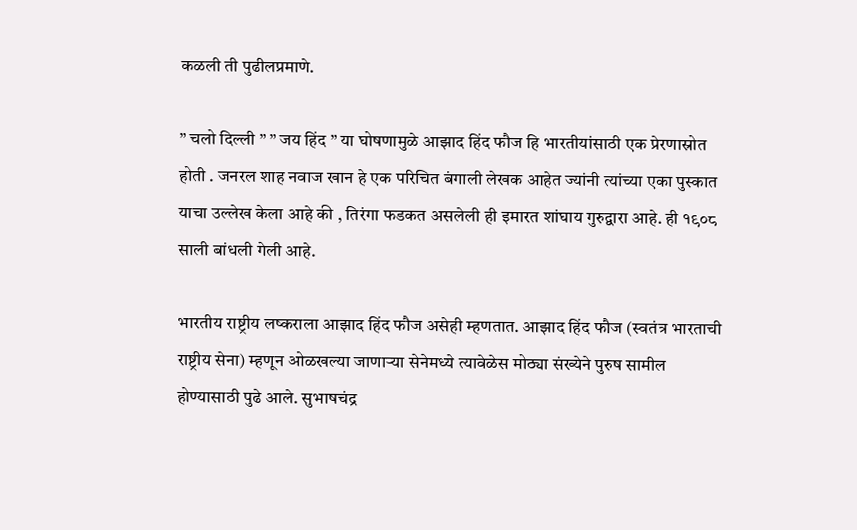कळली ती पुढीलप्रमाणे.

” चलो दिल्ली ” ” जय हिंद ” या घोषणामुळे आझाद हिंद फौज हि भारतीयांसाठी एक प्रेरणास्रोत होती . जनरल शाह नवाज खान हे एक परिचित बंगाली लेखक आहेत ज्यांनी त्यांच्या एका पुस्कात याचा उल्लेख केला आहे की , तिरंगा फडकत असलेली ही इमारत शांघाय गुरुद्वारा आहे. ही १९०८ साली बांधली गेली आहे.

भारतीय राष्ट्रीय लष्कराला आझाद हिंद फौज असेही म्हणतात. आझाद हिंद फौज (स्वतंत्र भारताची राष्ट्रीय सेना) म्हणून ओळखल्या जाणार्‍या सेनेमध्ये त्यावेळेस मोठ्या संख्येने पुरुष सामील होण्यासाठी पुढे आले. सुभाषचंद्र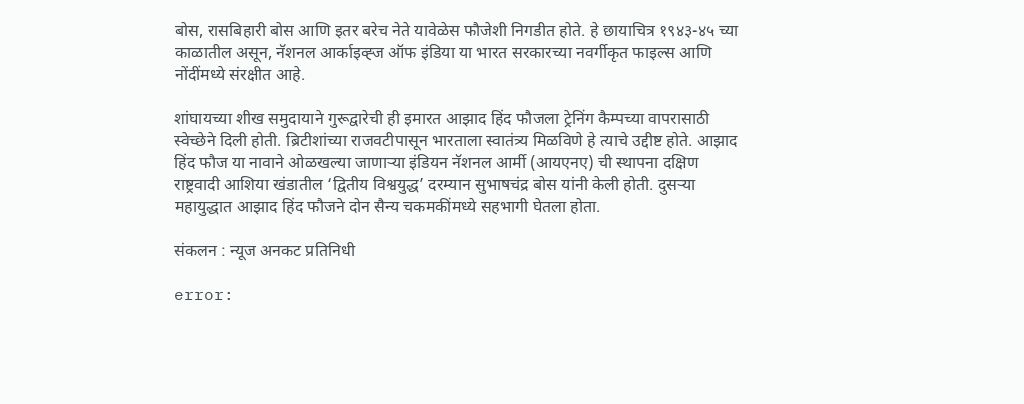बोस, रासबिहारी बोस आणि इतर बरेच नेते यावेळेस फौजेशी निगडीत होते. हे छायाचित्र १९४३-४५ च्या काळातील असून, नॅशनल आर्काइव्ह्ज ऑफ इंडिया या भारत सरकारच्या नवर्गीकृत फाइल्स आणि नोंदींमध्ये संरक्षीत आहे.

शांघायच्या शीख समुदायाने गुरूद्वारेची ही इमारत आझाद हिंद फौजला ट्रेनिंग कैम्पच्या वापरासाठी स्वेच्छेने दिली होती. ब्रिटीशांच्या राजवटीपासून भारताला स्वातंत्र्य मिळविणे हे त्याचे उद्दीष्ट होते. आझाद हिंद फौज या नावाने ओळखल्या जाणार्‍या इंडियन नॅशनल आर्मी (आयएनए) ची स्थापना दक्षिण राष्ट्रवादी आशिया खंडातील ‘द्वितीय विश्वयुद्ध’ दरम्यान सुभाषचंद्र बोस यांनी केली होती. दुसर्‍या महायुद्धात आझाद हिंद फौजने दोन सैन्य चकमकींमध्ये सहभागी घेतला होता.

संकलन : न्यूज अनकट प्रतिनिधी

error: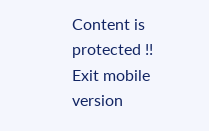Content is protected !!
Exit mobile version